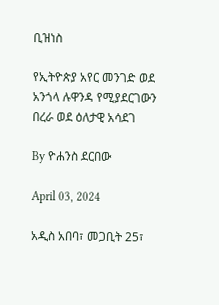ቢዝነስ

የኢትዮጵያ አየር መንገድ ወደ አንጎላ ሉዋንዳ የሚያደርገውን በረራ ወደ ዕለታዊ አሳደገ

By ዮሐንስ ደርበው

April 03, 2024

አዲስ አበባ፣ መጋቢት 25፣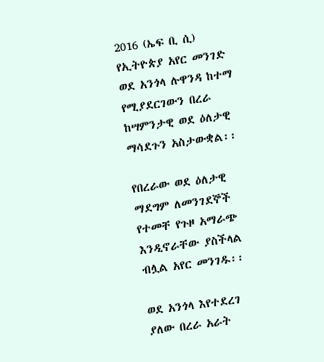2016 (ኤፍ ቢ ሲ) የኢትዮጵያ አየር መንገድ ወደ አንጎላ ሉዋንዳ ከተማ የሚያደርገውን በረራ ከሣምንታዊ ወደ ዕለታዊ ማሳደጉን አስታውቋል፡፡

የበረራው ወደ ዕለታዊ ማደግም ለመንገደኞች የተመቸ የጉዞ አማራጭ እንዲኖራቸው ያስችላል ብሏል አየር መንገዱ፡፡

ወደ አንጎላ እየተደረገ ያለው በረራ አራት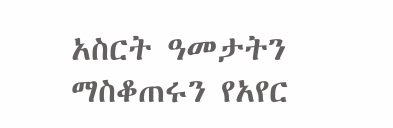አስርት ዓመታትን ማስቆጠሩን የአየር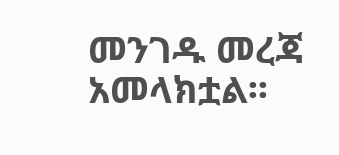መንገዱ መረጃ አመላክቷል፡፡